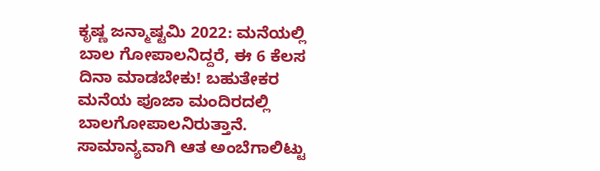ಕೃಷ್ಣ ಜನ್ಮಾಷ್ಟಮಿ 2022: ಮನೆಯಲ್ಲಿ ಬಾಲ ಗೋಪಾಲನಿದ್ದರೆ, ಈ 6 ಕೆಲಸ ದಿನಾ ಮಾಡಬೇಕು! ಬಹುತೇಕರ ಮನೆಯ ಪೂಜಾ ಮಂದಿರದಲ್ಲಿ ಬಾಲಗೋಪಾಲನಿರುತ್ತಾನೆ. ಸಾಮಾನ್ಯವಾಗಿ ಆತ ಅಂಬೆಗಾಲಿಟ್ಟು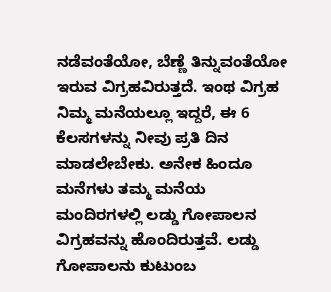ನಡೆವಂತೆಯೋ, ಬೆಣ್ಣೆ ತಿನ್ನುವಂತೆಯೋ ಇರುವ ವಿಗ್ರಹವಿರುತ್ತದೆ. ಇಂಥ ವಿಗ್ರಹ ನಿಮ್ಮ ಮನೆಯಲ್ಲೂ ಇದ್ದರೆ, ಈ 6 ಕೆಲಸಗಳನ್ನು ನೀವು ಪ್ರತಿ ದಿನ ಮಾಡಲೇಬೇಕು. ಅನೇಕ ಹಿಂದೂ ಮನೆಗಳು ತಮ್ಮ ಮನೆಯ ಮಂದಿರಗಳಲ್ಲಿ ಲಡ್ಡು ಗೋಪಾಲನ ವಿಗ್ರಹವನ್ನು ಹೊಂದಿರುತ್ತವೆ. ಲಡ್ಡು ಗೋಪಾಲನು ಕುಟುಂಬ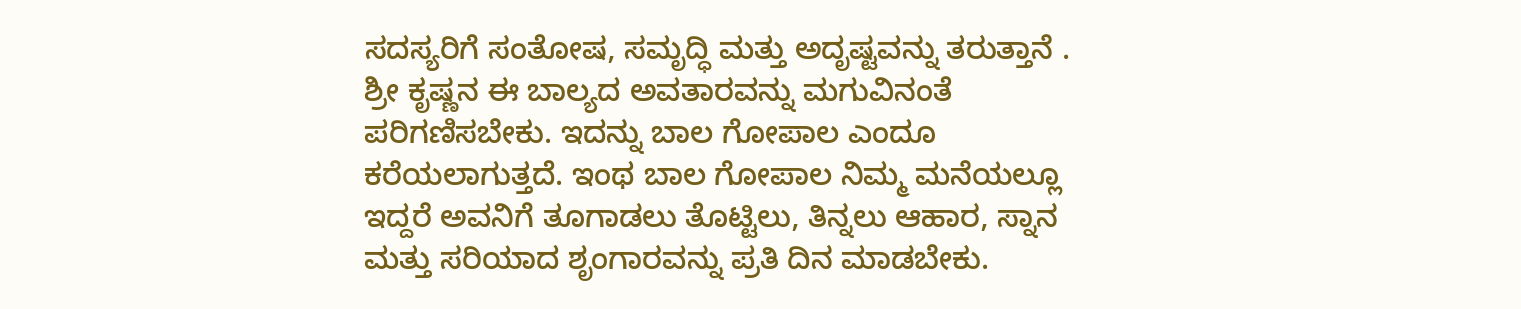ಸದಸ್ಯರಿಗೆ ಸಂತೋಷ, ಸಮೃದ್ಧಿ ಮತ್ತು ಅದೃಷ್ಟವನ್ನು ತರುತ್ತಾನೆ . ಶ್ರೀ ಕೃಷ್ಣನ ಈ ಬಾಲ್ಯದ ಅವತಾರವನ್ನು ಮಗುವಿನಂತೆ ಪರಿಗಣಿಸಬೇಕು. ಇದನ್ನು ಬಾಲ ಗೋಪಾಲ ಎಂದೂ ಕರೆಯಲಾಗುತ್ತದೆ. ಇಂಥ ಬಾಲ ಗೋಪಾಲ ನಿಮ್ಮ ಮನೆಯಲ್ಲೂ ಇದ್ದರೆ ಅವನಿಗೆ ತೂಗಾಡಲು ತೊಟ್ಟಿಲು, ತಿನ್ನಲು ಆಹಾರ, ಸ್ನಾನ ಮತ್ತು ಸರಿಯಾದ ಶೃಂಗಾರವನ್ನು ಪ್ರತಿ ದಿನ ಮಾಡಬೇಕು.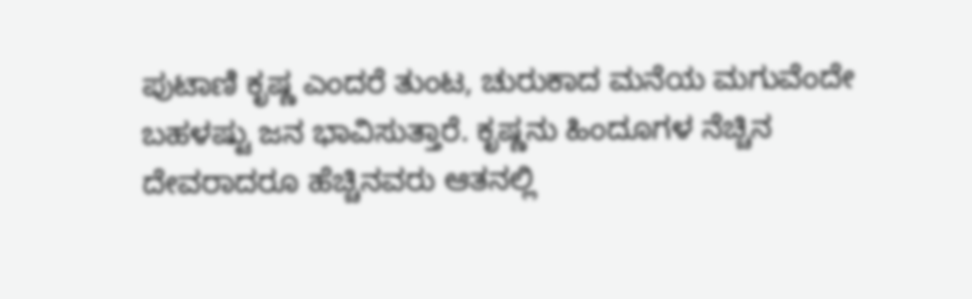ಪುಟಾಣಿ ಕೃಷ್ಣ ಎಂದರೆ ತುಂಟ, ಚುರುಕಾದ ಮನೆಯ ಮಗುವೆಂದೇ ಬಹಳಷ್ಟು ಜನ ಭಾವಿಸುತ್ತಾರೆ. ಕೃಷ್ಣನು ಹಿಂದೂಗಳ ನೆಚ್ಚಿನ ದೇವರಾದರೂ ಹೆಚ್ಚಿನವರು ಆತನಲ್ಲಿ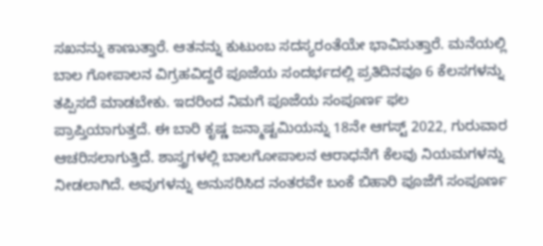ಸಖನನ್ನು ಕಾಣುತ್ತಾರೆ. ಆತನನ್ನು ಕುಟುಂಬ ಸದಸ್ಯರಂತೆಯೇ ಭಾವಿಸುತ್ತಾರೆ. ಮನೆಯಲ್ಲಿ ಬಾಲ ಗೋಪಾಲನ ವಿಗ್ರಹವಿದ್ದರೆ ಪೂಜೆಯ ಸಂದರ್ಭದಲ್ಲಿ ಪ್ರತಿದಿನವೂ 6 ಕೆಲಸಗಳನ್ನು ತಪ್ಪಿಸದೆ ಮಾಡಬೇಕು. ಇದರಿಂದ ನಿಮಗೆ ಪೂಜೆಯ ಸಂಪೂರ್ಣ ಫಲ ಪ್ರಾಪ್ತಿಯಾಗುತ್ತದೆ. ಈ ಬಾರಿ ಕೃಷ್ಣ ಜನ್ಮಾಷ್ಟಮಿಯನ್ನು 18ನೇ ಆಗಸ್ಟ್ 2022, ಗುರುವಾರ ಆಚರಿಸಲಾಗುತ್ತಿದೆ. ಶಾಸ್ತ್ರಗಳಲ್ಲಿ ಬಾಲಗೋಪಾಲನ ಆರಾಧನೆಗೆ ಕೆಲವು ನಿಯಮಗಳನ್ನು ನೀಡಲಾಗಿದೆ. ಅವುಗಳನ್ನು ಅನುಸರಿಸಿದ ನಂತರವೇ ಬಂಕೆ ಬಿಹಾರಿ ಪೂಜೆಗೆ ಸಂಪೂರ್ಣ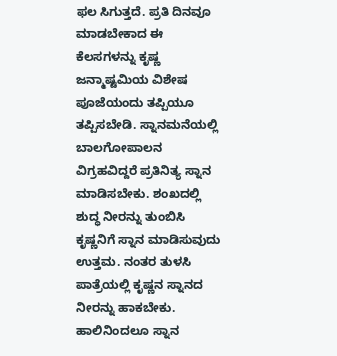ಫಲ ಸಿಗುತ್ತದೆ. ಪ್ರತಿ ದಿನವೂ ಮಾಡಬೇಕಾದ ಈ ಕೆಲಸಗಳನ್ನು ಕೃಷ್ಣ ಜನ್ಮಾಷ್ಟಮಿಯ ವಿಶೇಷ ಪೂಜೆಯಂದು ತಪ್ಪಿಯೂ ತಪ್ಪಿಸಬೇಡಿ. ಸ್ನಾನಮನೆಯಲ್ಲಿ ಬಾಲಗೋಪಾಲನ ವಿಗ್ರಹವಿದ್ದರೆ ಪ್ರತಿನಿತ್ಯ ಸ್ನಾನ ಮಾಡಿಸಬೇಕು. ಶಂಖದಲ್ಲಿ ಶುದ್ಧ ನೀರನ್ನು ತುಂಬಿಸಿ ಕೃಷ್ಣನಿಗೆ ಸ್ನಾನ ಮಾಡಿಸುವುದು ಉತ್ತಮ. ನಂತರ ತುಳಸಿ ಪಾತ್ರೆಯಲ್ಲಿ ಕೃಷ್ಣನ ಸ್ನಾನದ ನೀರನ್ನು ಹಾಕಬೇಕು. ಹಾಲಿನಿಂದಲೂ ಸ್ನಾನ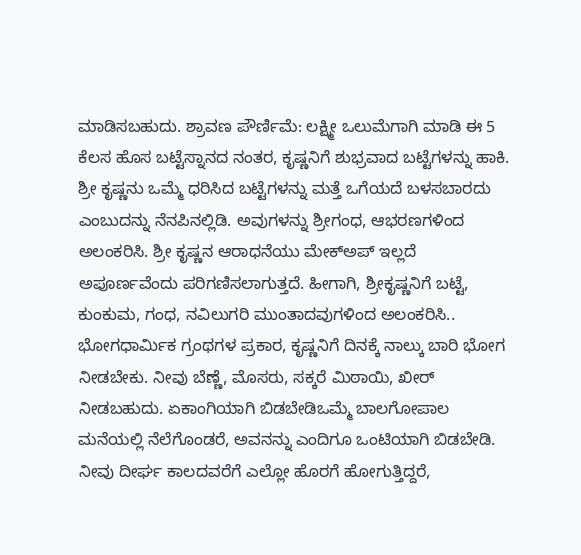ಮಾಡಿಸಬಹುದು. ಶ್ರಾವಣ ಪೌರ್ಣಿಮೆ: ಲಕ್ಷ್ಮೀ ಒಲುಮೆಗಾಗಿ ಮಾಡಿ ಈ 5 ಕೆಲಸ ಹೊಸ ಬಟ್ಟೆಸ್ನಾನದ ನಂತರ, ಕೃಷ್ಣನಿಗೆ ಶುಭ್ರವಾದ ಬಟ್ಟೆಗಳನ್ನು ಹಾಕಿ. ಶ್ರೀ ಕೃಷ್ಣನು ಒಮ್ಮೆ ಧರಿಸಿದ ಬಟ್ಟೆಗಳನ್ನು ಮತ್ತೆ ಒಗೆಯದೆ ಬಳಸಬಾರದು ಎಂಬುದನ್ನು ನೆನಪಿನಲ್ಲಿಡಿ. ಅವುಗಳನ್ನು ಶ್ರೀಗಂಧ, ಆಭರಣಗಳಿಂದ ಅಲಂಕರಿಸಿ. ಶ್ರೀ ಕೃಷ್ಣನ ಆರಾಧನೆಯು ಮೇಕ್ಅಪ್ ಇಲ್ಲದೆ ಅಪೂರ್ಣವೆಂದು ಪರಿಗಣಿಸಲಾಗುತ್ತದೆ. ಹೀಗಾಗಿ, ಶ್ರೀಕೃಷ್ಣನಿಗೆ ಬಟ್ಟೆ, ಕುಂಕುಮ, ಗಂಧ, ನವಿಲುಗರಿ ಮುಂತಾದವುಗಳಿಂದ ಅಲಂಕರಿಸಿ.. ಭೋಗಧಾರ್ಮಿಕ ಗ್ರಂಥಗಳ ಪ್ರಕಾರ, ಕೃಷ್ಣನಿಗೆ ದಿನಕ್ಕೆ ನಾಲ್ಕು ಬಾರಿ ಭೋಗ ನೀಡಬೇಕು. ನೀವು ಬೆಣ್ಣೆ, ಮೊಸರು, ಸಕ್ಕರೆ ಮಿಠಾಯಿ, ಖೀರ್ ನೀಡಬಹುದು. ಏಕಾಂಗಿಯಾಗಿ ಬಿಡಬೇಡಿಒಮ್ಮೆ ಬಾಲಗೋಪಾಲ ಮನೆಯಲ್ಲಿ ನೆಲೆಗೊಂಡರೆ, ಅವನನ್ನು ಎಂದಿಗೂ ಒಂಟಿಯಾಗಿ ಬಿಡಬೇಡಿ. ನೀವು ದೀರ್ಘ ಕಾಲದವರೆಗೆ ಎಲ್ಲೋ ಹೊರಗೆ ಹೋಗುತ್ತಿದ್ದರೆ,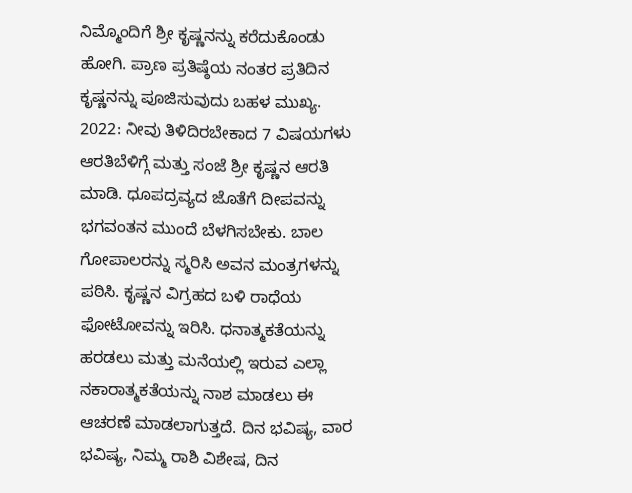ನಿಮ್ಮೊಂದಿಗೆ ಶ್ರೀ ಕೃಷ್ಣನನ್ನು ಕರೆದುಕೊಂಡು ಹೋಗಿ. ಪ್ರಾಣ ಪ್ರತಿಷ್ಠೆಯ ನಂತರ ಪ್ರತಿದಿನ ಕೃಷ್ಣನನ್ನು ಪೂಜಿಸುವುದು ಬಹಳ ಮುಖ್ಯ. 2022: ನೀವು ತಿಳಿದಿರಬೇಕಾದ 7 ವಿಷಯಗಳು ಆರತಿಬೆಳಿಗ್ಗೆ ಮತ್ತು ಸಂಜೆ ಶ್ರೀ ಕೃಷ್ಣನ ಆರತಿ ಮಾಡಿ. ಧೂಪದ್ರವ್ಯದ ಜೊತೆಗೆ ದೀಪವನ್ನು ಭಗವಂತನ ಮುಂದೆ ಬೆಳಗಿಸಬೇಕು. ಬಾಲ ಗೋಪಾಲರನ್ನು ಸ್ಮರಿಸಿ ಅವನ ಮಂತ್ರಗಳನ್ನು ಪಠಿಸಿ. ಕೃಷ್ಣನ ವಿಗ್ರಹದ ಬಳಿ ರಾಧೆಯ ಫೋಟೋವನ್ನು ಇರಿಸಿ. ಧನಾತ್ಮಕತೆಯನ್ನು ಹರಡಲು ಮತ್ತು ಮನೆಯಲ್ಲಿ ಇರುವ ಎಲ್ಲಾ ನಕಾರಾತ್ಮಕತೆಯನ್ನು ನಾಶ ಮಾಡಲು ಈ ಆಚರಣೆ ಮಾಡಲಾಗುತ್ತದೆ. ದಿನ ಭವಿಷ್ಯ, ವಾರ ಭವಿಷ್ಯ, ನಿಮ್ಮ ರಾಶಿ ವಿಶೇಷ, ದಿನ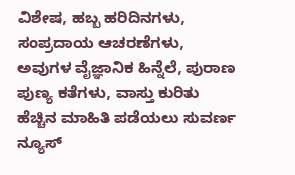ವಿಶೇಷ, ಹಬ್ಬ ಹರಿದಿನಗಳು, ಸಂಪ್ರದಾಯ ಆಚರಣೆಗಳು, ಅವುಗಳ ವೈಜ್ಞಾನಿಕ ಹಿನ್ನೆಲೆ, ಪುರಾಣ ಪುಣ್ಯ ಕತೆಗಳು, ವಾಸ್ತು ಕುರಿತು ಹೆಚ್ಚಿನ ಮಾಹಿತಿ ಪಡೆಯಲು ಸುವರ್ಣ ನ್ಯೂಸ್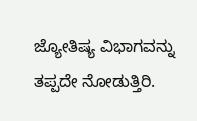ಜ್ಯೋತಿಷ್ಯ ವಿಭಾಗವನ್ನು ತಪ್ಪದೇ ನೋಡುತ್ತಿರಿ.